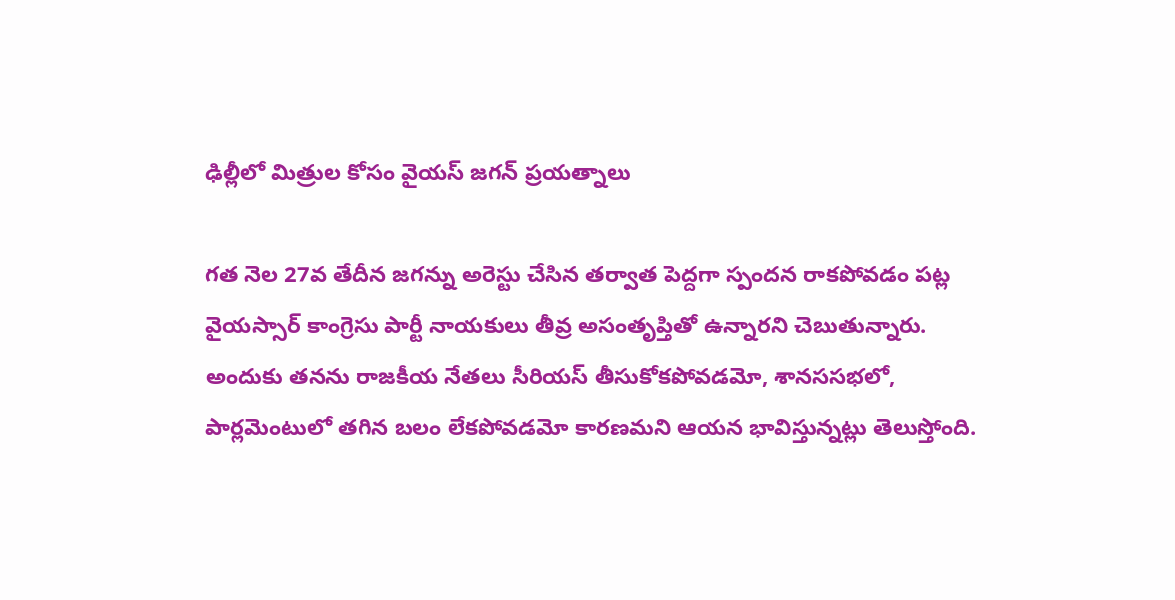ఢిల్లీలో మిత్రుల కోసం వైయస్ జగన్ ప్రయత్నాలు

గత నెల 27వ తేదీన జగన్ను అరెస్టు చేసిన తర్వాత పెద్దగా స్పందన రాకపోవడం పట్ల వైయస్సార్ కాంగ్రెసు పార్టీ నాయకులు తీవ్ర అసంతృప్తితో ఉన్నారని చెబుతున్నారు. అందుకు తనను రాజకీయ నేతలు సీరియస్ తీసుకోకపోవడమో, శానససభలో, పార్లమెంటులో తగిన బలం లేకపోవడమో కారణమని ఆయన భావిస్తున్నట్లు తెలుస్తోంది.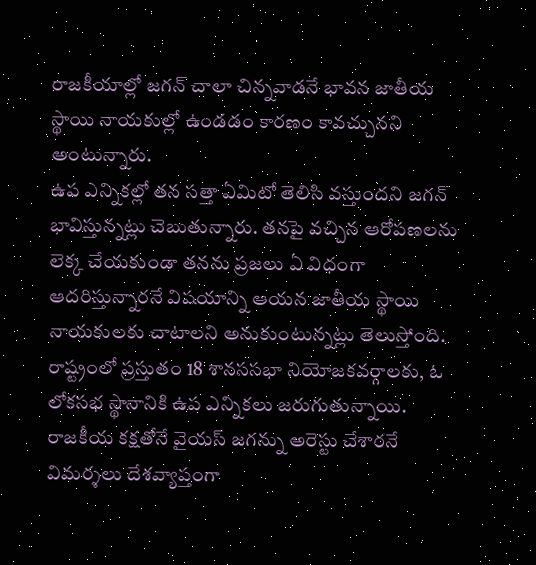రాజకీయాల్లో జగన్ చాలా చిన్నవాడనే భావన జాతీయ స్థాయి నాయకుల్లో ఉండడం కారణం కావచ్చునని అంటున్నారు.
ఉప ఎన్నికల్లో తన సత్తా ఏమిటో తెలిసి వస్తుందని జగన్ భావిస్తున్నట్లు చెబుతున్నారు. తనపై వచ్చిన ఆరోపణలను లెక్క చేయకుండా తనను ప్రజలు ఏ విధంగా ఆదరిస్తున్నారనే విషయాన్ని ఆయన జాతీయ స్థాయి నాయకులకు చాటాలని అనుకుంటున్నట్లు తెలుస్తోంది. రాష్ట్రంలో ప్రస్తుతం 18 శానససభా నియోజకవర్గాలకు, ఓ లోకసభ స్థానానికి ఉప ఎన్నికలు జరుగుతున్నాయి.
రాజకీయ కక్షతోనే వైయస్ జగన్ను అరెస్టు చేశారనే విమర్శలు దేశవ్యాప్తంగా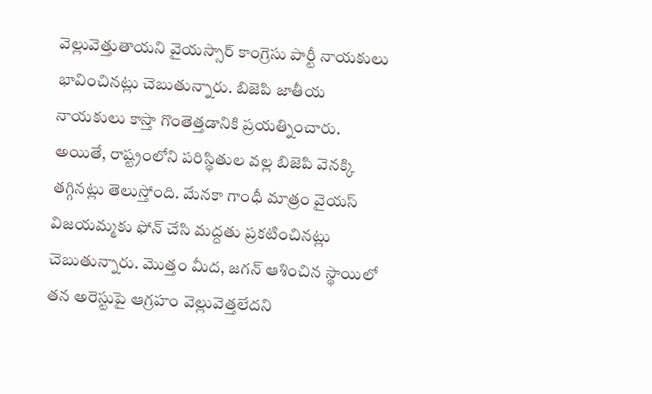వెల్లువెత్తుతాయని వైయస్సార్ కాంగ్రెసు పార్టీ నాయకులు భావించినట్లు చెబుతున్నారు. బిజెపి జాతీయ నాయకులు కాస్తా గొంతెత్తడానికి ప్రయత్నించారు. అయితే, రాష్ట్రంలోని పరిస్థితుల వల్ల బిజెపి వెనక్కి తగ్గినట్లు తెలుస్తోంది. మేనకా గాంధీ మాత్రం వైయస్ విజయమ్మకు ఫోన్ చేసి మద్దతు ప్రకటించినట్లు చెబుతున్నారు. మొత్తం మీద, జగన్ ఆశించిన స్థాయిలో తన అరెస్టుపై ఆగ్రహం వెల్లువెత్తలేదని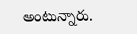అంటున్నారు.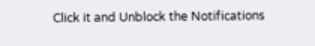Click it and Unblock the Notifications